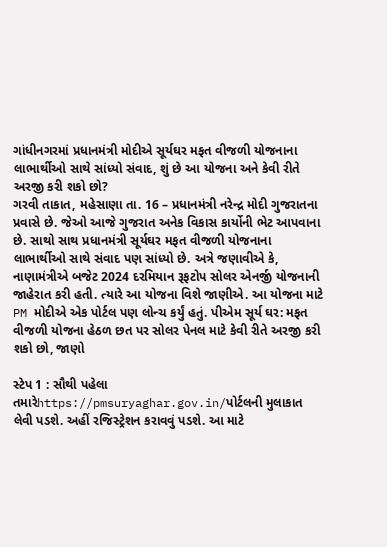ગાંધીનગરમાં પ્રધાનમંત્રી મોદીએ સૂર્યઘર મફત વીજળી યોજનાના લાભાર્થીઓ સાથે સાંધ્યો સંવાદ, શું છે આ યોજના અને કેવી રીતે અરજી કરી શકો છો?
ગરવી તાકાત, મહેસાણા તા. 16 – પ્રધાનમંત્રી નરેન્દ્ર મોદી ગુજરાતના પ્રવાસે છે. જેઓ આજે ગુજરાત અનેક વિકાસ કાર્યોની ભેટ આપવાના છે. સાથો સાથ પ્રધાનમંત્રી સૂર્યઘર મફત વીજળી યોજનાના લાભાર્થીઓ સાથે સંવાદ પણ સાંધ્યો છે. અત્રે જણાવીએ કે, નાણામંત્રીએ બજેટ 2024 દરમિયાન રૂફટોપ સોલર એનર્જી યોજનાની જાહેરાત કરી હતી. ત્યારે આ યોજના વિશે જાણીએ. આ યોજના માટે PM મોદીએ એક પોર્ટલ પણ લોન્ચ કર્યું હતું. પીએમ સૂર્ય ઘર: મફત વીજળી યોજના હેઠળ છત પર સોલર પેનલ માટે કેવી રીતે અરજી કરી શકો છો, જાણો

સ્ટેપ 1 : સૌથી પહેલા તમારેhttps://pmsuryaghar.gov.in/પોર્ટલની મુલાકાત લેવી પડશે. અહીં રજિસ્ટ્રેશન કરાવવું પડશે. આ માટે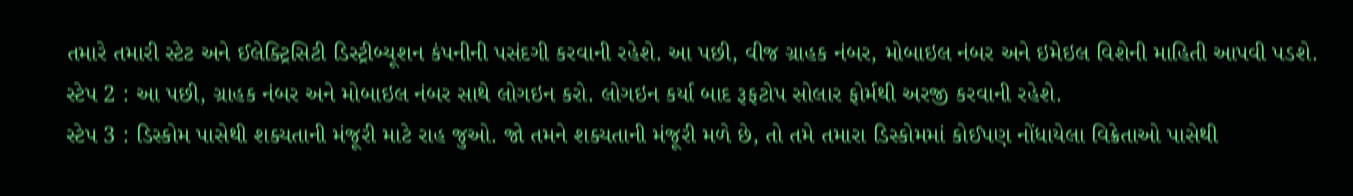તમારે તમારી સ્ટેટ અને ઈલેક્ટ્રિસિટી ડિસ્ટ્રીબ્યૂશન કંપનીની પસંદગી કરવાની રહેશે. આ પછી, વીજ ગ્રાહક નંબર, મોબાઇલ નંબર અને ઇમેઇલ વિશેની માહિતી આપવી પડશે.
સ્ટેપ 2 : આ પછી, ગ્રાહક નંબર અને મોબાઇલ નંબર સાથે લોગઇન કરો. લોગઇન કર્યા બાદ રૂફટોપ સોલાર ફોર્મથી અરજી કરવાની રહેશે.
સ્ટેપ 3 : ડિસ્કોમ પાસેથી શક્યતાની મંજૂરી માટે રાહ જુઓ. જો તમને શક્યતાની મંજૂરી મળે છે, તો તમે તમારા ડિસ્કોમમાં કોઈપણ નોંધાયેલા વિક્રેતાઓ પાસેથી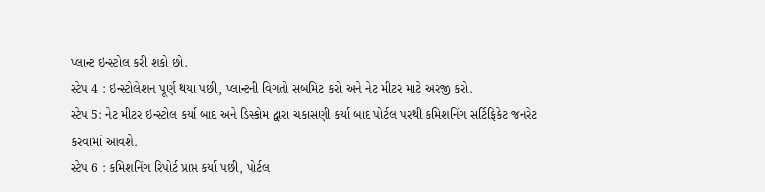પ્લાન્ટ ઇન્સ્ટોલ કરી શકો છો.
સ્ટેપ 4 : ઇન્સ્ટોલેશન પૂર્ણ થયા પછી, પ્લાન્ટની વિગતો સબમિટ કરો અને નેટ મીટર માટે અરજી કરો.
સ્ટેપ 5: નેટ મીટર ઇન્સ્ટોલ કર્યા બાદ અને ડિસ્કોમ દ્વારા ચકાસણી કર્યા બાદ પોર્ટલ પરથી કમિશનિંગ સર્ટિફિકેટ જનરેટ કરવામાં આવશે.
સ્ટેપ 6 : કમિશનિંગ રિપોર્ટ પ્રાપ્ત કર્યા પછી, પોર્ટલ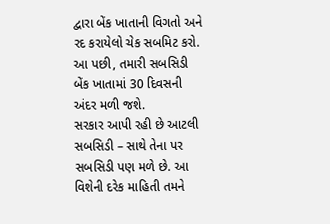દ્વારા બેંક ખાતાની વિગતો અને રદ કરાયેલો ચેક સબમિટ કરો. આ પછી, તમારી સબસિડી બેંક ખાતામાં 30 દિવસની અંદર મળી જશે.
સરકાર આપી રહી છે આટલી સબસિડી – સાથે તેના પર સબસિડી પણ મળે છે. આ વિશેની દરેક માહિતી તમને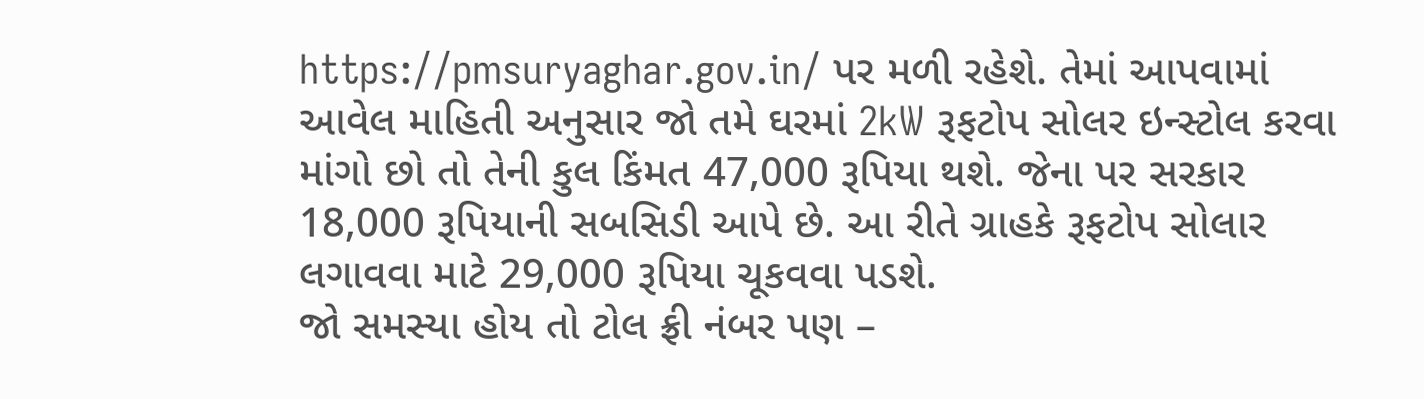https://pmsuryaghar.gov.in/ પર મળી રહેશે. તેમાં આપવામાં આવેલ માહિતી અનુસાર જો તમે ઘરમાં 2kW રૂફટોપ સોલર ઇન્સ્ટોલ કરવા માંગો છો તો તેની કુલ કિંમત 47,000 રૂપિયા થશે. જેના પર સરકાર 18,000 રૂપિયાની સબસિડી આપે છે. આ રીતે ગ્રાહકે રૂફટોપ સોલાર લગાવવા માટે 29,000 રૂપિયા ચૂકવવા પડશે.
જો સમસ્યા હોય તો ટોલ ફ્રી નંબર પણ –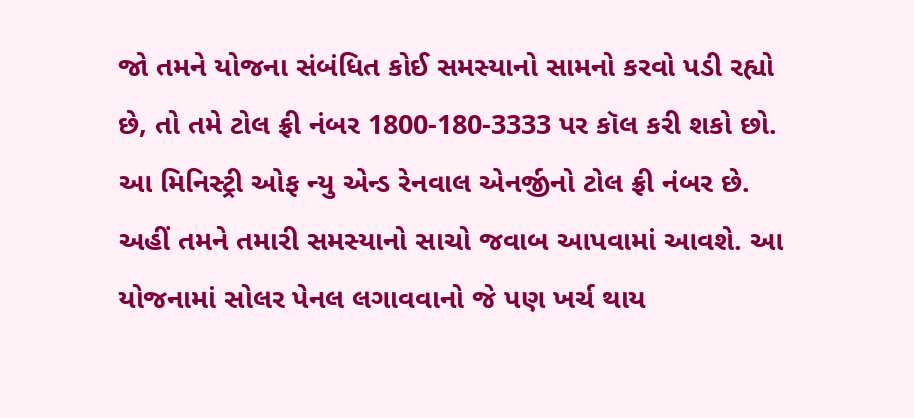જો તમને યોજના સંબંધિત કોઈ સમસ્યાનો સામનો કરવો પડી રહ્યો છે, તો તમે ટોલ ફ્રી નંબર 1800-180-3333 પર કૉલ કરી શકો છો. આ મિનિસ્ટ્રી ઓફ ન્યુ એન્ડ રેનવાલ એનર્જીનો ટોલ ફ્રી નંબર છે. અહીં તમને તમારી સમસ્યાનો સાચો જવાબ આપવામાં આવશે. આ યોજનામાં સોલર પેનલ લગાવવાનો જે પણ ખર્ચ થાય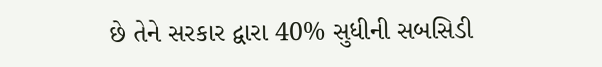છે તેને સરકાર દ્વારા 40% સુધીની સબસિડી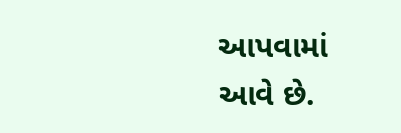આપવામાં આવે છે.